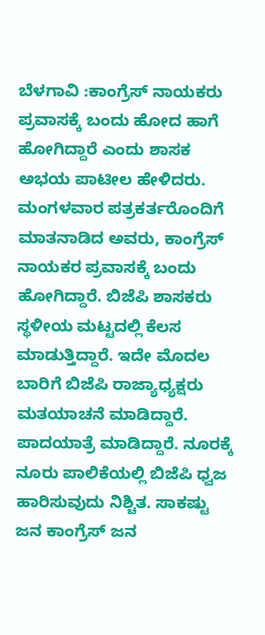ಬೆಳಗಾವಿ :ಕಾಂಗ್ರೆಸ್ ನಾಯಕರು ಪ್ರವಾಸಕ್ಕೆ ಬಂದು ಹೋದ ಹಾಗೆ ಹೋಗಿದ್ದಾರೆ ಎಂದು ಶಾಸಕ ಅಭಯ ಪಾಟೀಲ ಹೇಳಿದರು. ಮಂಗಳವಾರ ಪತ್ರಕರ್ತರೊಂದಿಗೆ ಮಾತನಾಡಿದ ಅವರು, ಕಾಂಗ್ರೆಸ್ ನಾಯಕರ ಪ್ರವಾಸಕ್ಕೆ ಬಂದು ಹೋಗಿದ್ದಾರೆ. ಬಿಜೆಪಿ ಶಾಸಕರು ಸ್ಥಳೀಯ ಮಟ್ಟದಲ್ಲಿ ಕೆಲಸ ಮಾಡುತ್ತಿದ್ದಾರೆ. ಇದೇ ಮೊದಲ ಬಾರಿಗೆ ಬಿಜೆಪಿ ರಾಜ್ಯಾಧ್ಯಕ್ಷರು ಮತಯಾಚನೆ ಮಾಡಿದ್ದಾರೆ.
ಪಾದಯಾತ್ರೆ ಮಾಡಿದ್ದಾರೆ. ನೂರಕ್ಕೆ ನೂರು ಪಾಲಿಕೆಯಲ್ಲಿ ಬಿಜೆಪಿ ಧ್ವಜ ಹಾರಿಸುವುದು ನಿಶ್ಚಿತ. ಸಾಕಷ್ಟು ಜನ ಕಾಂಗ್ರೆಸ್ ಜನ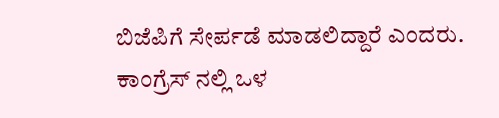ಬಿಜೆಪಿಗೆ ಸೇರ್ಪಡೆ ಮಾಡಲಿದ್ದಾರೆ ಎಂದರು.
ಕಾಂಗ್ರೆಸ್ ನಲ್ಲಿ ಒಳ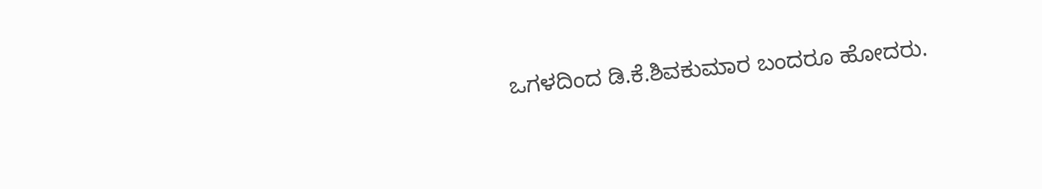ಒಗಳದಿಂದ ಡಿ.ಕೆ.ಶಿವಕುಮಾರ ಬಂದರೂ ಹೋದರು.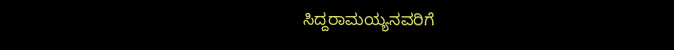ಸಿದ್ದರಾಮಯ್ಯನವರಿಗೆ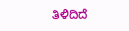ತಿಳಿದಿದೆ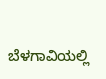ಬೆಳಗಾವಿಯಲ್ಲಿ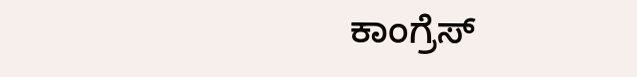ಕಾಂಗ್ರೆಸ್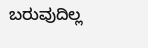ಬರುವುದಿಲ್ಲ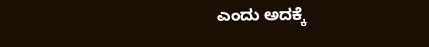ಎಂದು ಅದಕ್ಕೆ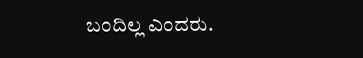ಬಂದಿಲ್ಲ ಎಂದರು.